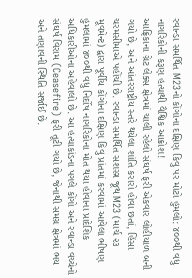રવાન્ડા સમર્થિત M23નો કોંગોના દક્ષિણ કિવુ પર મોટો હુમલો: ૪૦૦થી વધુ નાગરિકોની કરૂણ હત્યાથી વૈશ્વિક આક્રોશ!
આફ્રિકાના ગ્રેટ લેક્સ ક્ષેત્રમાં ચાલી રહેલો સંઘર્ષ ફરી એકવાર લોહીયાળ બની ગયો છે, અને આંતરરાષ્ટ્રીય સ્તરે થયેલા શાંતિ કરારો હોવા છતાં, હિંસા ચરમસીમાએ પહોંચી છે. રવાન્ડા સમર્થિત સશસ્ત્ર જૂથ M23 (માર્ચ ૨૩ મૂવમેન્ટ) દ્વારા પૂર્વીય કોંગોના દક્ષિણ કિવુ પ્રાંતમાં કરવામાં આવેલા ભીષણ હુમલામાં ૪૦૦થી વધુ નિર્દોષ નાગરિકોના મોત થયા હોવાના પ્રાદેશિક અધિકારીઓના અહેવાલો છે. આ હત્યાકાંડના પગલે કોંગો અને રવાન્ડા વચ્ચેનો સંઘર્ષ વિરામ (Ceasefire) ફરી તૂટી ગયો છે, જેનાથી સમગ્ર ક્ષેત્રમાં ભય અને તણાવની સ્થિતિ સર્જાઈ છે.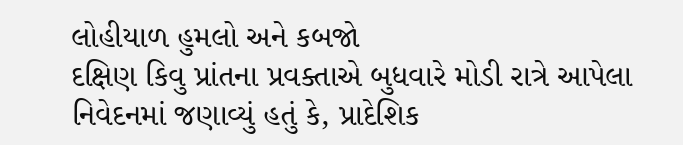લોહીયાળ હુમલો અને કબજો
દક્ષિણ કિવુ પ્રાંતના પ્રવક્તાએ બુધવારે મોડી રાત્રે આપેલા નિવેદનમાં જણાવ્યું હતું કે, પ્રાદેશિક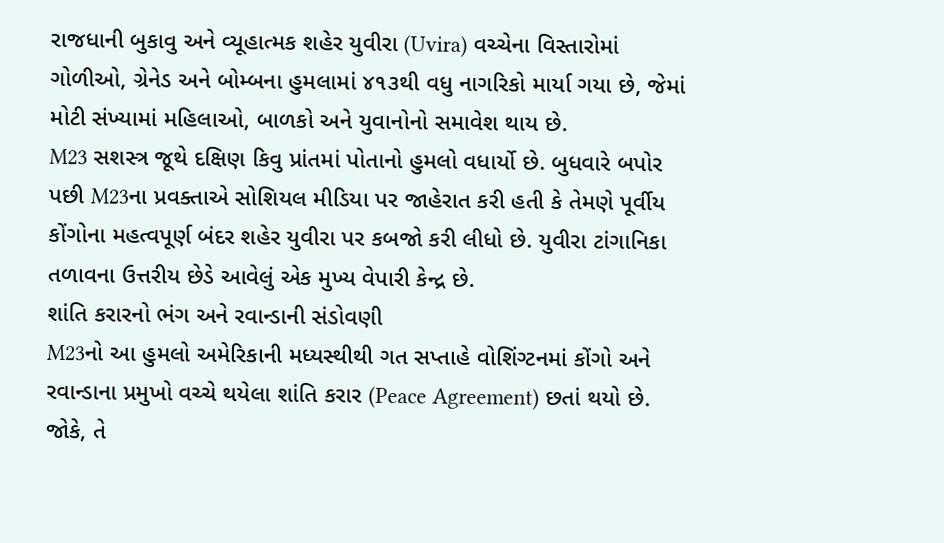રાજધાની બુકાવુ અને વ્યૂહાત્મક શહેર યુવીરા (Uvira) વચ્ચેના વિસ્તારોમાં ગોળીઓ, ગ્રેનેડ અને બોમ્બના હુમલામાં ૪૧૩થી વધુ નાગરિકો માર્યા ગયા છે, જેમાં મોટી સંખ્યામાં મહિલાઓ, બાળકો અને યુવાનોનો સમાવેશ થાય છે.
M23 સશસ્ત્ર જૂથે દક્ષિણ કિવુ પ્રાંતમાં પોતાનો હુમલો વધાર્યો છે. બુધવારે બપોર પછી M23ના પ્રવક્તાએ સોશિયલ મીડિયા પર જાહેરાત કરી હતી કે તેમણે પૂર્વીય કોંગોના મહત્વપૂર્ણ બંદર શહેર યુવીરા પર કબજો કરી લીધો છે. યુવીરા ટાંગાનિકા તળાવના ઉત્તરીય છેડે આવેલું એક મુખ્ય વેપારી કેન્દ્ર છે.
શાંતિ કરારનો ભંગ અને રવાન્ડાની સંડોવણી
M23નો આ હુમલો અમેરિકાની મધ્યસ્થીથી ગત સપ્તાહે વોશિંગ્ટનમાં કોંગો અને રવાન્ડાના પ્રમુખો વચ્ચે થયેલા શાંતિ કરાર (Peace Agreement) છતાં થયો છે. જોકે, તે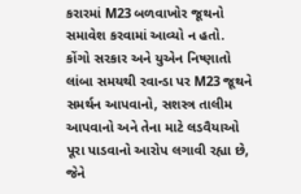કરારમાં M23 બળવાખોર જૂથનો સમાવેશ કરવામાં આવ્યો ન હતો.
કોંગો સરકાર અને યુએન નિષ્ણાતો લાંબા સમયથી રવાન્ડા પર M23 જૂથને સમર્થન આપવાનો, સશસ્ત્ર તાલીમ આપવાનો અને તેના માટે લડવૈયાઓ પૂરા પાડવાનો આરોપ લગાવી રહ્યા છે, જેને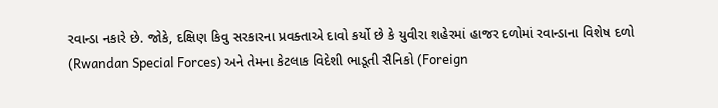રવાન્ડા નકારે છે. જોકે, દક્ષિણ કિવુ સરકારના પ્રવક્તાએ દાવો કર્યો છે કે યુવીરા શહેરમાં હાજર દળોમાં રવાન્ડાના વિશેષ દળો (Rwandan Special Forces) અને તેમના કેટલાક વિદેશી ભાડૂતી સૈનિકો (Foreign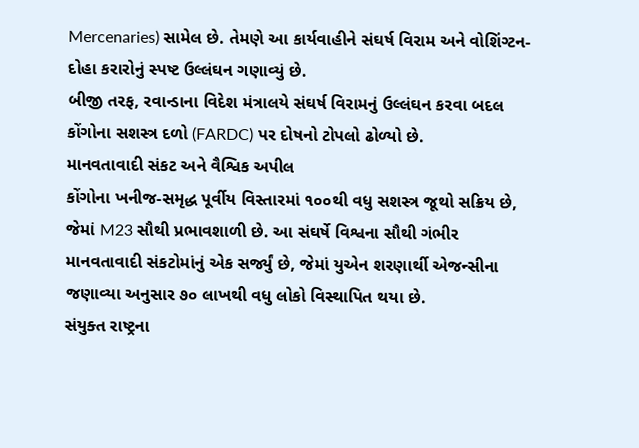Mercenaries) સામેલ છે. તેમણે આ કાર્યવાહીને સંઘર્ષ વિરામ અને વોશિંગ્ટન-દોહા કરારોનું સ્પષ્ટ ઉલ્લંઘન ગણાવ્યું છે.
બીજી તરફ, રવાન્ડાના વિદેશ મંત્રાલયે સંઘર્ષ વિરામનું ઉલ્લંઘન કરવા બદલ કોંગોના સશસ્ત્ર દળો (FARDC) પર દોષનો ટોપલો ઢોળ્યો છે.
માનવતાવાદી સંકટ અને વૈશ્વિક અપીલ
કોંગોના ખનીજ-સમૃદ્ધ પૂર્વીય વિસ્તારમાં ૧૦૦થી વધુ સશસ્ત્ર જૂથો સક્રિય છે, જેમાં M23 સૌથી પ્રભાવશાળી છે. આ સંઘર્ષે વિશ્વના સૌથી ગંભીર માનવતાવાદી સંકટોમાંનું એક સર્જ્યું છે, જેમાં યુએન શરણાર્થી એજન્સીના જણાવ્યા અનુસાર ૭૦ લાખથી વધુ લોકો વિસ્થાપિત થયા છે.
સંયુક્ત રાષ્ટ્રના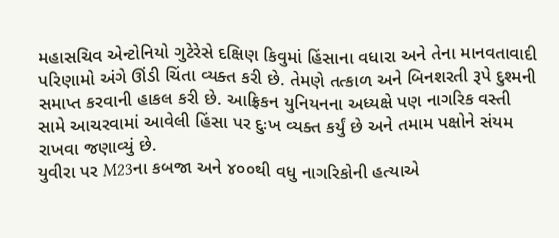મહાસચિવ એન્ટોનિયો ગુટેરેસે દક્ષિણ કિવુમાં હિંસાના વધારા અને તેના માનવતાવાદી પરિણામો અંગે ઊંડી ચિંતા વ્યક્ત કરી છે. તેમણે તત્કાળ અને બિનશરતી રૂપે દુશ્મની સમાપ્ત કરવાની હાકલ કરી છે. આફ્રિકન યુનિયનના અધ્યક્ષે પણ નાગરિક વસ્તી સામે આચરવામાં આવેલી હિંસા પર દુઃખ વ્યક્ત કર્યું છે અને તમામ પક્ષોને સંયમ રાખવા જણાવ્યું છે.
યુવીરા પર M23ના કબજા અને ૪૦૦થી વધુ નાગરિકોની હત્યાએ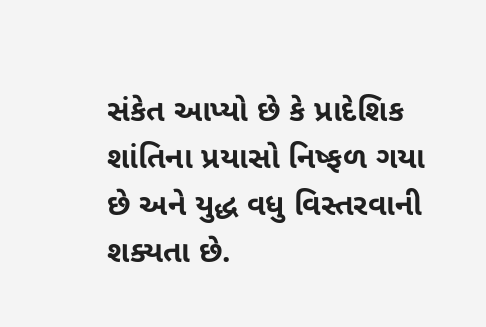સંકેત આપ્યો છે કે પ્રાદેશિક શાંતિના પ્રયાસો નિષ્ફળ ગયા છે અને યુદ્ધ વધુ વિસ્તરવાની શક્યતા છે.